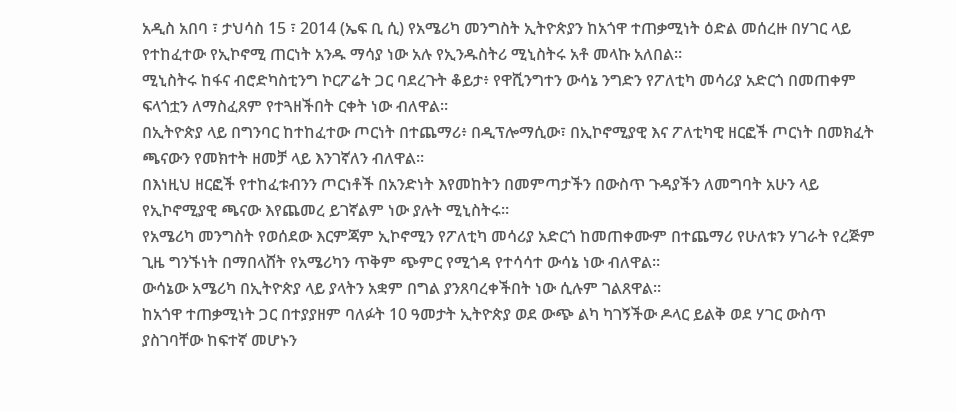አዲስ አበባ ፣ ታህሳስ 15 ፣ 2014 (ኤፍ ቢ ሲ) የአሜሪካ መንግስት ኢትዮጵያን ከአጎዋ ተጠቃሚነት ዕድል መሰረዙ በሃገር ላይ የተከፈተው የኢኮኖሚ ጠርነት አንዱ ማሳያ ነው አሉ የኢንዱስትሪ ሚኒስትሩ አቶ መላኩ አለበል።
ሚኒስትሩ ከፋና ብሮድካስቲንግ ኮርፖሬት ጋር ባደረጉት ቆይታ፥ የዋሺንግተን ውሳኔ ንግድን የፖለቲካ መሳሪያ አድርጎ በመጠቀም ፍላጎቷን ለማስፈጸም የተጓዘችበት ርቀት ነው ብለዋል።
በኢትዮጵያ ላይ በግንባር ከተከፈተው ጦርነት በተጨማሪ፥ በዲፕሎማሲው፣ በኢኮኖሚያዊ እና ፖለቲካዊ ዘርፎች ጦርነት በመክፈት ጫናውን የመክተት ዘመቻ ላይ እንገኛለን ብለዋል።
በእነዚህ ዘርፎች የተከፈቱብንን ጦርነቶች በአንድነት እየመከትን በመምጣታችን በውስጥ ጉዳያችን ለመግባት አሁን ላይ የኢኮኖሚያዊ ጫናው እየጨመረ ይገኛልም ነው ያሉት ሚኒስትሩ።
የአሜሪካ መንግስት የወሰደው እርምጃም ኢኮኖሚን የፖለቲካ መሳሪያ አድርጎ ከመጠቀሙም በተጨማሪ የሁለቱን ሃገራት የረጅም ጊዜ ግንኙነት በማበላሸት የአሜሪካን ጥቅም ጭምር የሚጎዳ የተሳሳተ ውሳኔ ነው ብለዋል።
ውሳኔው አሜሪካ በኢትዮጵያ ላይ ያላትን አቋም በግል ያንጸባረቀችበት ነው ሲሉም ገልጸዋል።
ከአጎዋ ተጠቃሚነት ጋር በተያያዘም ባለፉት 10 ዓመታት ኢትዮጵያ ወደ ውጭ ልካ ካገኝችው ዶላር ይልቅ ወደ ሃገር ውስጥ ያስገባቸው ከፍተኛ መሆኑን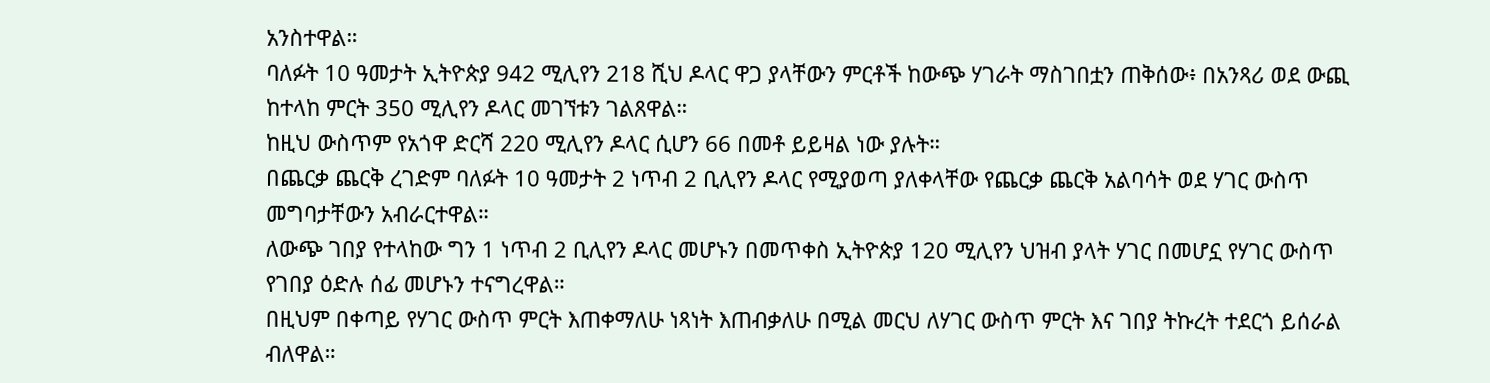አንስተዋል።
ባለፉት 10 ዓመታት ኢትዮጵያ 942 ሚሊየን 218 ሺህ ዶላር ዋጋ ያላቸውን ምርቶች ከውጭ ሃገራት ማስገበቷን ጠቅሰው፥ በአንጻሪ ወደ ውጪ ከተላከ ምርት 350 ሚሊየን ዶላር መገኘቱን ገልጸዋል።
ከዚህ ውስጥም የአጎዋ ድርሻ 220 ሚሊየን ዶላር ሲሆን 66 በመቶ ይይዛል ነው ያሉት።
በጨርቃ ጨርቅ ረገድም ባለፉት 10 ዓመታት 2 ነጥብ 2 ቢሊየን ዶላር የሚያወጣ ያለቀላቸው የጨርቃ ጨርቅ አልባሳት ወደ ሃገር ውስጥ መግባታቸውን አብራርተዋል።
ለውጭ ገበያ የተላከው ግን 1 ነጥብ 2 ቢሊየን ዶላር መሆኑን በመጥቀስ ኢትዮጵያ 120 ሚሊየን ህዝብ ያላት ሃገር በመሆኗ የሃገር ውስጥ የገበያ ዕድሉ ሰፊ መሆኑን ተናግረዋል።
በዚህም በቀጣይ የሃገር ውስጥ ምርት እጠቀማለሁ ነጻነት እጠብቃለሁ በሚል መርህ ለሃገር ውስጥ ምርት እና ገበያ ትኩረት ተደርጎ ይሰራል ብለዋል።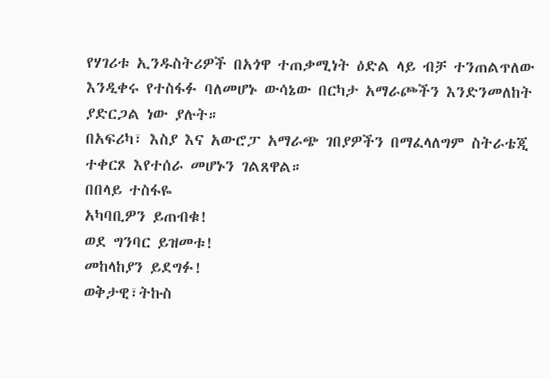የሃገሪቱ ኢንዱስትሪዎች በአጎዋ ተጠቃሚነት ዕድል ላይ ብቻ ተንጠልጥለው እንዲቀሩ የተስፋፉ ባለመሆኑ ውሳኔው በርካታ አማራጮችን እንድንመለከት ያድርጋል ነው ያሉት።
በአፍሪካ፣ እስያ እና አውሮፓ አማራጭ ገበያዎችን በማፈላለግም ስትራቴጂ ተቀርጾ እየተሰራ መሆኑን ገልጸዋል።
በበላይ ተስፋዬ
አካባቢዎን ይጠብቁ!
ወደ ግንባር ይዝመቱ!
መከላከያን ይደግፉ!
ወቅታዊ፣ትኩስ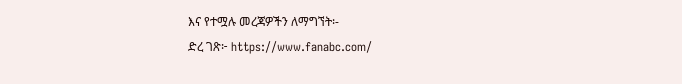እና የተሟሉ መረጃዎችን ለማግኘት፡-
ድረ ገጽ፦ https://www.fanabc.com/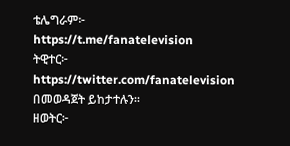ቴሌግራም፦ https://t.me/fanatelevision
ትዊተር፦ https://twitter.com/fanatelevision በመወዳጀት ይከታተሉን፡፡
ዘወትር፦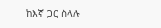ከእኛ ጋር ስላሉ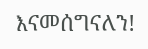እናመሰግናለን!